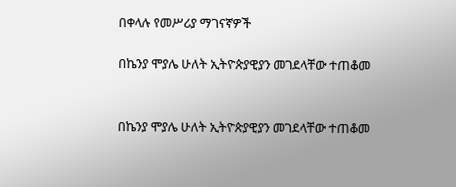በቀላሉ የመሥሪያ ማገናኛዎች

በኬንያ ሞያሌ ሁለት ኢትዮጵያዊያን መገደላቸው ተጠቆመ


በኬንያ ሞያሌ ሁለት ኢትዮጵያዊያን መገደላቸው ተጠቆመ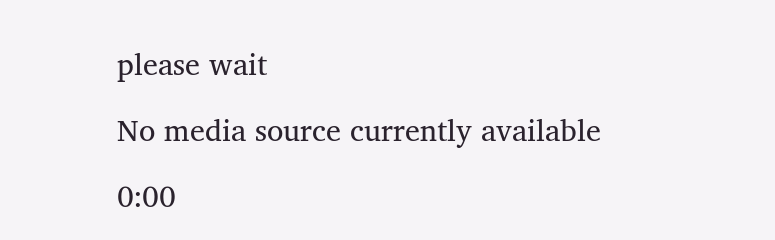please wait

No media source currently available

0:00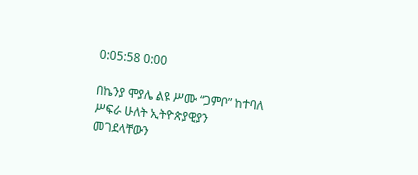0:05:58 0:00

በኬንያ ሞያሌ ልዩ ሥሙ “ጋምቦ” ከተባለ ሥፍራ ሁለት ኢትዮጵያዊያን መገደላቸውን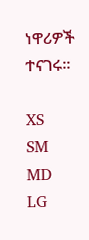ነዋሪዎች ተናገሩ።

XS
SM
MD
LG